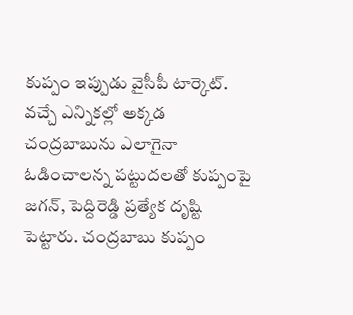కుప్పం ఇప్పుడు వైసీపీ టార్కెట్. వచ్చే ఎన్నికల్లో అక్కడ చంద్రబాబును ఎలాగైనా ఓడించాలన్న పట్టుదలతో కుప్పంపై జగన్, పెద్దిరెడ్డి ప్రత్యేక దృష్టి పెట్టారు. చంద్రబాబు కుప్పం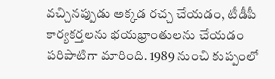వచ్చినప్పుడు అక్కడ రచ్చ చేయడం, టీడీపీ కార్యకర్తలను భయభ్రాంతులను చేయడం పరిపాటిగా మారింది. 1989 నుంచి కుప్పంలో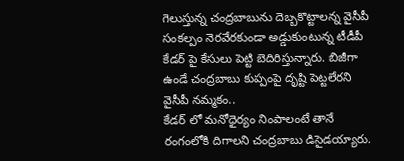గెలుస్తున్న చంద్రబాబును దెబ్బకొట్టాలన్న వైసీపీ సంకల్పం నెరవేరకుండా అడ్డుకుంటున్న టీడీపీ కేడర్ పై కేసులు పెట్టి బెదిరిస్తున్నారు. బిజీగా ఉండే చంద్రబాబు కుప్పంపై దృష్టి పెట్టలేరని వైసీపీ నమ్మకం..
కేడర్ లో మనోధైర్యం నింపాలంటే తానే రంగంలోకి దిగాలని చంద్రబాబు డిసైడయ్యారు.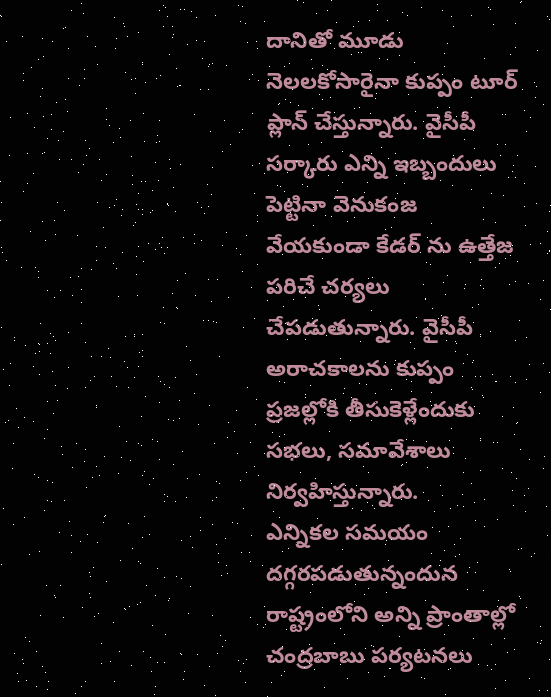దానితో మూడు నెలలకోసారైనా కుప్పం టూర్ ప్లాన్ చేస్తున్నారు. వైసీపీ సర్కారు ఎన్ని ఇబ్బందులు పెట్టినా వెనుకంజ వేయకుండా కేడర్ ను ఉత్తేజ పరిచే చర్యలు చేపడుతున్నారు. వైసీపీ అరాచకాలను కుప్పం ప్రజల్లోకి తీసుకెళ్లేందుకు సభలు, సమావేశాలు నిర్వహిస్తున్నారు.
ఎన్నికల సమయం దగ్గరపడుతున్నందున రాష్ట్రంలోని అన్ని ప్రాంతాల్లో చంద్రబాబు పర్యటనలు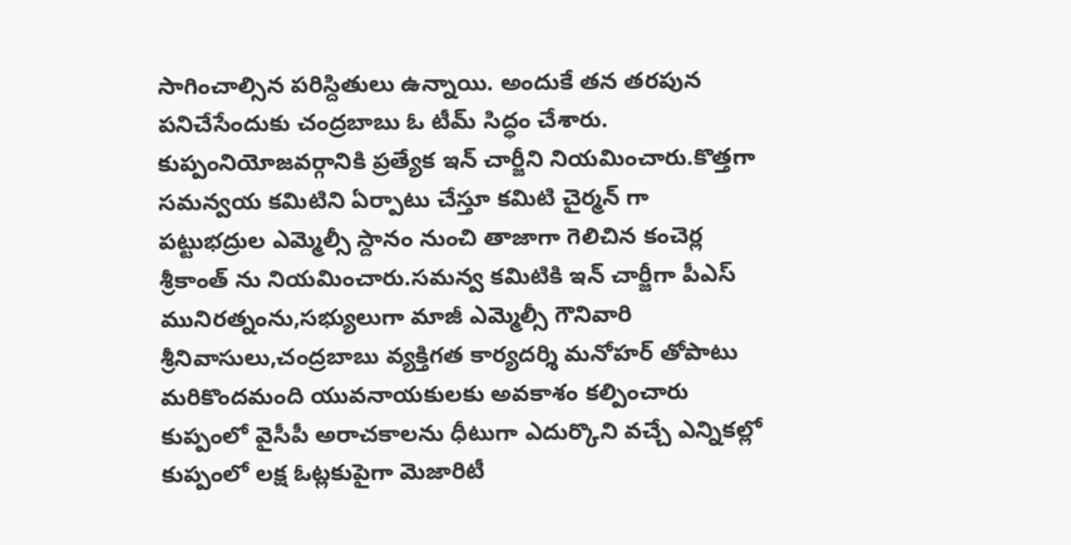సాగించాల్సిన పరిస్దితులు ఉన్నాయి. అందుకే తన తరపున పనిచేసేందుకు చంద్రబాబు ఓ టీమ్ సిద్ధం చేశారు. కుప్పంనియోజవర్గానికి ప్రత్యేక ఇన్ చార్జీని నియమించారు.కొత్తగా సమన్వయ కమిటిని ఏర్పాటు చేస్తూ కమిటి చైర్మన్ గా పట్టుభద్రుల ఎమ్మెల్సీ స్దానం నుంచి తాజాగా గెలిచిన కంచెర్ల శ్రీకాంత్ ను నియమించారు.సమన్వ కమిటికి ఇన్ చార్జీగా పీఎస్ మునిరత్నంను,సభ్యులుగా మాజీ ఎమ్మెల్సీ గౌనివారి శ్రీనివాసులు,చంద్రబాబు వ్యక్తిగత కార్యదర్శి మనోహర్ తోపాటు మరికొందమంది యువనాయకులకు అవకాశం కల్పించారు
కుప్పంలో వైసీపీ అరాచకాలను ధీటుగా ఎదుర్కొని వచ్చే ఎన్నికల్లో కుప్పంలో లక్ష ఓట్లకుపైగా మెజారిటీ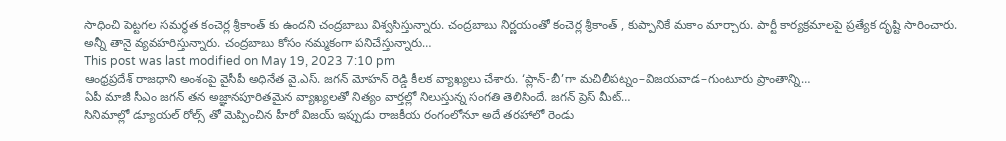సాధించి పెట్టగల సమర్థత కంచెర్ల శ్రీకాంత్ కు ఉందని చంద్రబాబు విశ్వసిస్తున్నారు. చంద్రబాబు నిర్ణయంతో కంచెర్ల శ్రీకాంత్ , కుప్పానికే మకాం మార్చారు. పార్టీ కార్యక్రమాలపై ప్రత్యేక దృష్టి సారించారు. అన్నీ తానై వ్యవహరిస్తున్నారు. చంద్రబాబు కోసం నమ్మకంగా పనిచేస్తున్నారు…
This post was last modified on May 19, 2023 7:10 pm
ఆంధ్రప్రదేశ్ రాజధాని అంశంపై వైసీపీ అధినేత వై.ఎస్. జగన్ మోహన్ రెడ్డి కీలక వ్యాఖ్యలు చేశారు. ‘ప్లాన్-బీ’గా మచిలీపట్నం–విజయవాడ–గుంటూరు ప్రాంతాన్ని…
ఏపీ మాజీ సీఎం జగన్ తన అజ్ఞానపూరితమైన వ్యాఖ్యలతో నిత్యం వార్తల్లో నిలుస్తున్న సంగతి తెలిసిందే. జగన్ ప్రెస్ మీట్…
సినిమాల్లో డ్యూయల్ రోల్స్ తో మెప్పించిన హీరో విజయ్ ఇప్పుడు రాజకీయ రంగంలోనూ అదే తరహాలో రెండు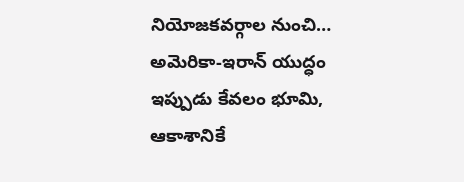నియోజకవర్గాల నుంచి…
అమెరికా-ఇరాన్ యుద్ధం ఇప్పుడు కేవలం భూమి, ఆకాశానికే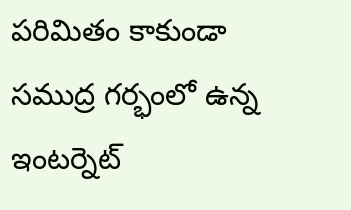పరిమితం కాకుండా సముద్ర గర్భంలో ఉన్న ఇంటర్నెట్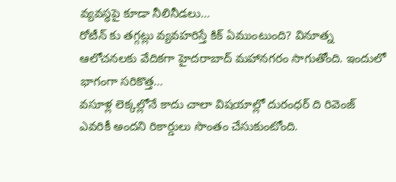వ్యవస్థపై కూడా నీలినీడలు…
రోటీన్ కు తగ్గట్లు వ్యవహరిస్తే కిక్ ఏముంటుంది? వినూత్న ఆలోచనలకు వేదికగా హైదరాబాద్ మహానగరం సాగుతోంది. ఇందులో భాగంగా సరికొత్త…
వసూళ్ల లెక్కల్లోనే కాదు చాలా విషయాల్లో దురంధర్ ది రివెంజ్ ఎవరికీ అందని రికార్డులు సొంతం చేసుకుంటోంది.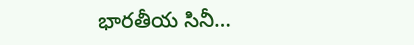భారతీయ సినీ…